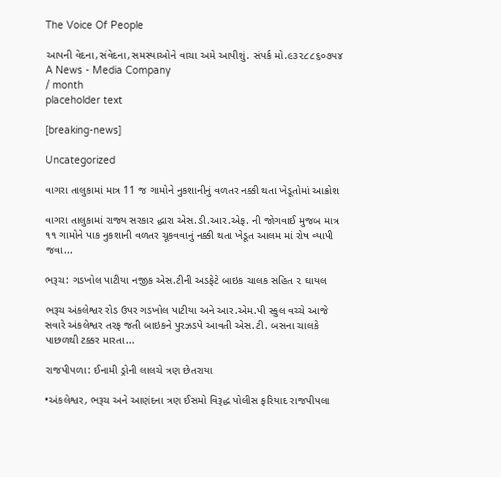The Voice Of People

આપની વેદના,સંવેદના,સમસ્યાઓને વાચા અમે આપીશું. સંપર્ક મો.૯૩૨૮૮૬૦૭૫૪
A News - Media Company
/ month
placeholder text

[breaking-news]

Uncategorized

વાગરા તાલુકામાં માત્ર 11 જ ગામોને નુકશાનીનું વળતર નક્કી થતા ખેડૂતોમાં આક્રોશ

વાગરા તાલુકામાં રાજ્ય સરકાર દ્ધારા એસ.ડી.આર.એફ. ની જોગવાઈ મુજબ માત્ર ૧૧ ગામોને પાક નુકશાની વળતર ચૂકવવાનું નક્કી થતા ખેડૂત આલમ માં રોષ વ્યાપી જવા...

ભરૂચ: ગડખોલ પાટીયા નજીક એસ.ટીની અડફેટે બાઇક ચાલક સહિત ૨ ઘાયલ

ભરૂચ અંકલેશ્વર રોડ ઉપર ગડખોલ પાટીયા અને આર.એમ.પી સ્કુલ વચ્ચે આજે સવારે અંકલેશ્વર તરફ જતી બાઇકને પુરઝડપે આવતી એસ.ટી. બસના ચાલકે પાછળથી ટક્કર મારતા...

રાજપીપળા: ઈનામી ડ્રોની લાલચે ત્રણ છેતરાયા

•અંકલેશ્વર, ભરૂચ અને આણંદના ત્રણ ઈસમો વિરૂદ્ધ પોલીસ ફરિયાદ રાજપીપલા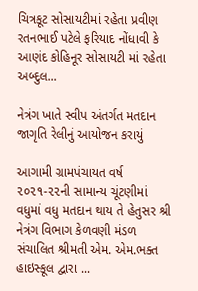ચિત્રકૂટ સોસાયટીમાં રહેતા પ્રવીણ રતનભાઈ પટેલે ફરિયાદ નોંધાવી કે આણંદ કોહિનૂર સોસાયટી માં રહેતા અબ્દુલ...

નેત્રંગ ખાતે સ્વીપ અંતર્ગત મતદાન જાગૃતિ રેલીનું આયોજન કરાયું

આગામી ગ્રામપંચાયત વર્ષ ૨૦૨૧-૨૨ની સામાન્ય ચૂંટણીમાં વધુમાં વધુ મતદાન થાય તે હેતુસર શ્રી નેત્રંગ વિભાગ કેળવણી મંડળ સંચાલિત શ્રીમતી એમ. એમ.ભક્ત હાઇસ્કૂલ દ્વારા ...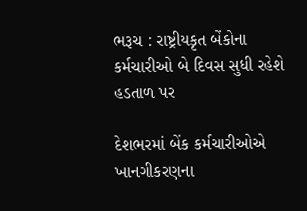ભરૂચ : રાષ્ટ્રીયકૃત બેંકોના કર્મચારીઓ બે દિવસ સુધી રહેશે હડતાળ પર

દેશભરમાં બેંક કર્મચારીઓએ ખાનગીકરણના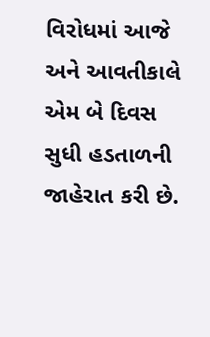વિરોધમાં આજે અને આવતીકાલે એમ બે દિવસ સુધી હડતાળની જાહેરાત કરી છે.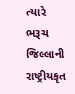ત્યારે ભરૂચ જિલ્લાની રાષ્ટ્રીયકૃત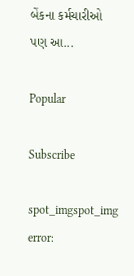બેંકના કર્મચારીઓ પણ આ...

Popular

Subscribe

spot_imgspot_img
error: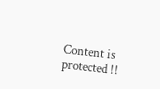Content is protected !!